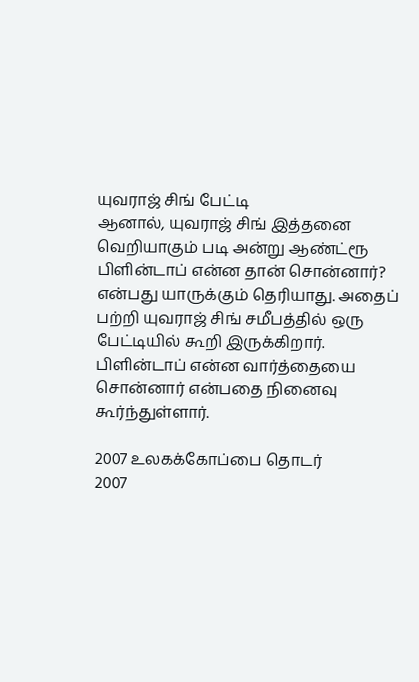யுவராஜ் சிங் பேட்டி
ஆனால், யுவராஜ் சிங் இத்தனை வெறியாகும் படி அன்று ஆண்ட்ரூ பிளின்டாப் என்ன தான் சொன்னார்? என்பது யாருக்கும் தெரியாது. அதைப் பற்றி யுவராஜ் சிங் சமீபத்தில் ஒரு பேட்டியில் கூறி இருக்கிறார். பிளின்டாப் என்ன வார்த்தையை சொன்னார் என்பதை நினைவு கூர்ந்துள்ளார்.

2007 உலகக்கோப்பை தொடர்
2007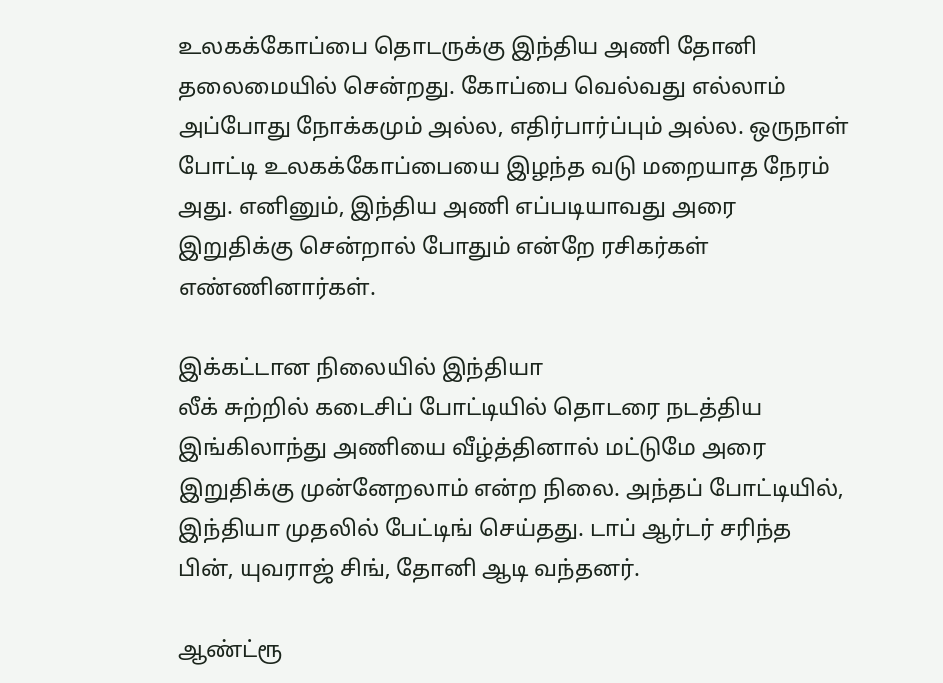உலகக்கோப்பை தொடருக்கு இந்திய அணி தோனி தலைமையில் சென்றது. கோப்பை வெல்வது எல்லாம் அப்போது நோக்கமும் அல்ல, எதிர்பார்ப்பும் அல்ல. ஒருநாள் போட்டி உலகக்கோப்பையை இழந்த வடு மறையாத நேரம் அது. எனினும், இந்திய அணி எப்படியாவது அரை இறுதிக்கு சென்றால் போதும் என்றே ரசிகர்கள் எண்ணினார்கள்.

இக்கட்டான நிலையில் இந்தியா
லீக் சுற்றில் கடைசிப் போட்டியில் தொடரை நடத்திய இங்கிலாந்து அணியை வீழ்த்தினால் மட்டுமே அரை இறுதிக்கு முன்னேறலாம் என்ற நிலை. அந்தப் போட்டியில், இந்தியா முதலில் பேட்டிங் செய்தது. டாப் ஆர்டர் சரிந்த பின், யுவராஜ் சிங், தோனி ஆடி வந்தனர்.

ஆண்ட்ரூ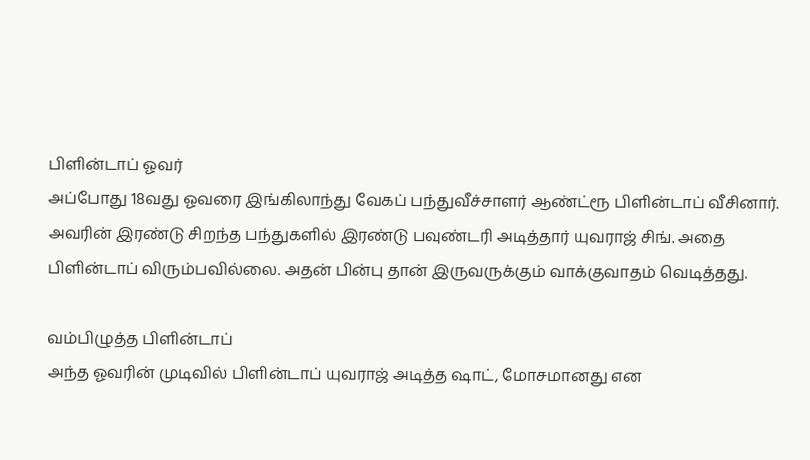பிளின்டாப் ஓவர்
அப்போது 18வது ஓவரை இங்கிலாந்து வேகப் பந்துவீச்சாளர் ஆண்ட்ரூ பிளின்டாப் வீசினார். அவரின் இரண்டு சிறந்த பந்துகளில் இரண்டு பவுண்டரி அடித்தார் யுவராஜ் சிங். அதை பிளின்டாப் விரும்பவில்லை. அதன் பின்பு தான் இருவருக்கும் வாக்குவாதம் வெடித்தது.

வம்பிழுத்த பிளின்டாப்
அந்த ஓவரின் முடிவில் பிளின்டாப் யுவராஜ் அடித்த ஷாட், மோசமானது என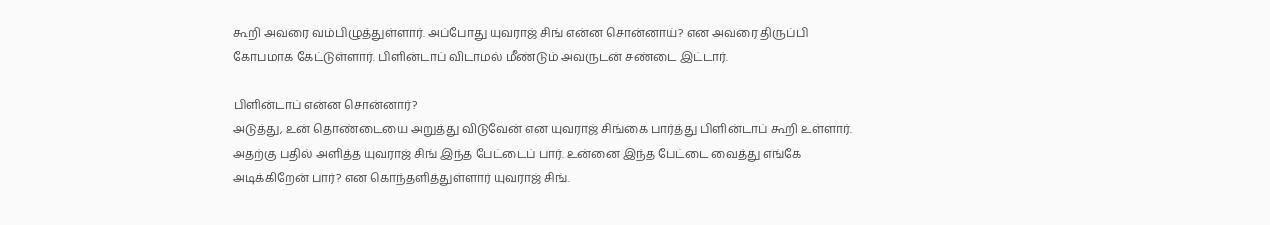கூறி அவரை வம்பிழுத்துள்ளார். அப்போது யுவராஜ் சிங் என்ன சொன்னாய்? என அவரை திருப்பி கோபமாக கேட்டுள்ளார். பிளின்டாப் விடாமல் மீண்டும் அவருடன் சண்டை இட்டார்.

பிளின்டாப் என்ன சொன்னார்?
அடுத்து, உன் தொண்டையை அறுத்து விடுவேன் என யுவராஜ் சிங்கை பார்த்து பிளின்டாப் கூறி உள்ளார். அதற்கு பதில் அளித்த யுவராஜ் சிங் இந்த பேட்டைப் பார். உன்னை இந்த பேட்டை வைத்து எங்கே அடிக்கிறேன் பார்? என கொந்தளித்துள்ளார் யுவராஜ் சிங்.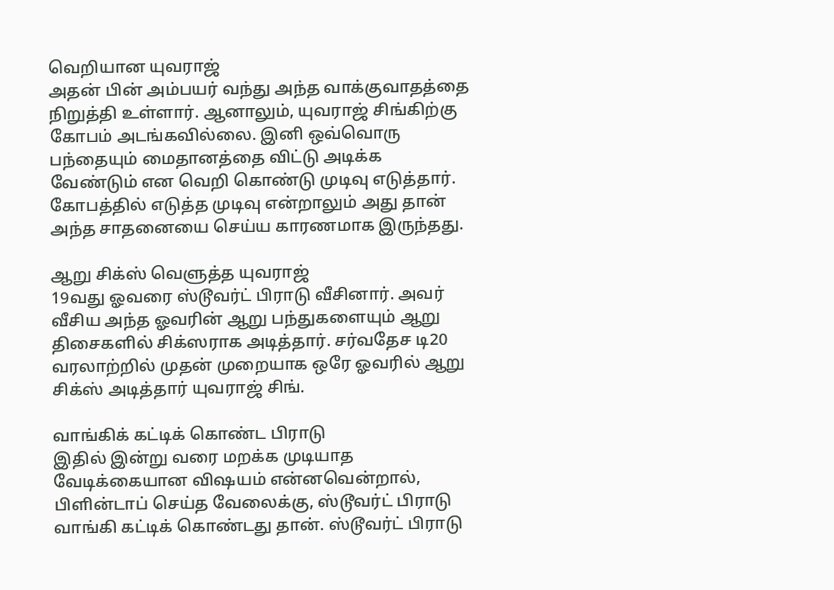வெறியான யுவராஜ்
அதன் பின் அம்பயர் வந்து அந்த வாக்குவாதத்தை நிறுத்தி உள்ளார். ஆனாலும், யுவராஜ் சிங்கிற்கு கோபம் அடங்கவில்லை. இனி ஒவ்வொரு பந்தையும் மைதானத்தை விட்டு அடிக்க வேண்டும் என வெறி கொண்டு முடிவு எடுத்தார். கோபத்தில் எடுத்த முடிவு என்றாலும் அது தான் அந்த சாதனையை செய்ய காரணமாக இருந்தது.

ஆறு சிக்ஸ் வெளுத்த யுவராஜ்
19வது ஓவரை ஸ்டூவர்ட் பிராடு வீசினார். அவர் வீசிய அந்த ஓவரின் ஆறு பந்துகளையும் ஆறு திசைகளில் சிக்ஸராக அடித்தார். சர்வதேச டி20 வரலாற்றில் முதன் முறையாக ஒரே ஓவரில் ஆறு சிக்ஸ் அடித்தார் யுவராஜ் சிங்.

வாங்கிக் கட்டிக் கொண்ட பிராடு
இதில் இன்று வரை மறக்க முடியாத வேடிக்கையான விஷயம் என்னவென்றால், பிளின்டாப் செய்த வேலைக்கு, ஸ்டூவர்ட் பிராடு வாங்கி கட்டிக் கொண்டது தான். ஸ்டூவர்ட் பிராடு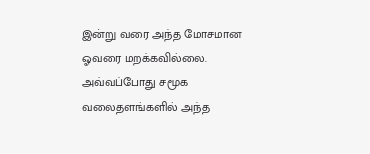இன்று வரை அந்த மோசமான ஓவரை மறக்கவில்லை. அவ்வப்போது சமூக வலைதளங்களில் அந்த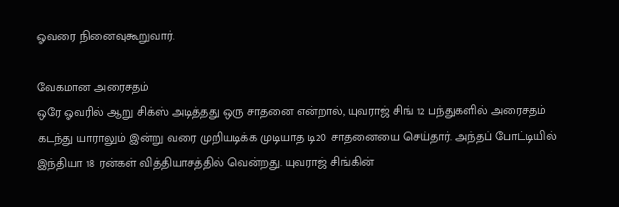ஓவரை நினைவுகூறுவார்.

வேகமான அரைசதம்
ஒரே ஓவரில் ஆறு சிக்ஸ் அடித்தது ஒரு சாதனை என்றால், யுவராஜ் சிங் 12 பந்துகளில் அரைசதம் கடந்து யாராலும் இன்று வரை முறியடிக்க முடியாத டி20 சாதனையை செய்தார். அந்தப் போட்டியில் இந்தியா 18 ரன்கள் வித்தியாசத்தில் வென்றது. யுவராஜ் சிங்கின்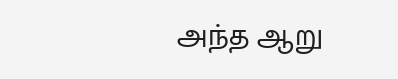அந்த ஆறு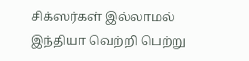சிக்ஸர்கள் இல்லாமல் இந்தியா வெற்றி பெற்று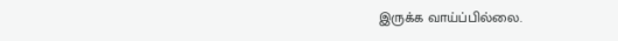இருக்க வாய்ப்பில்லை.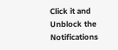Click it and Unblock the Notifications